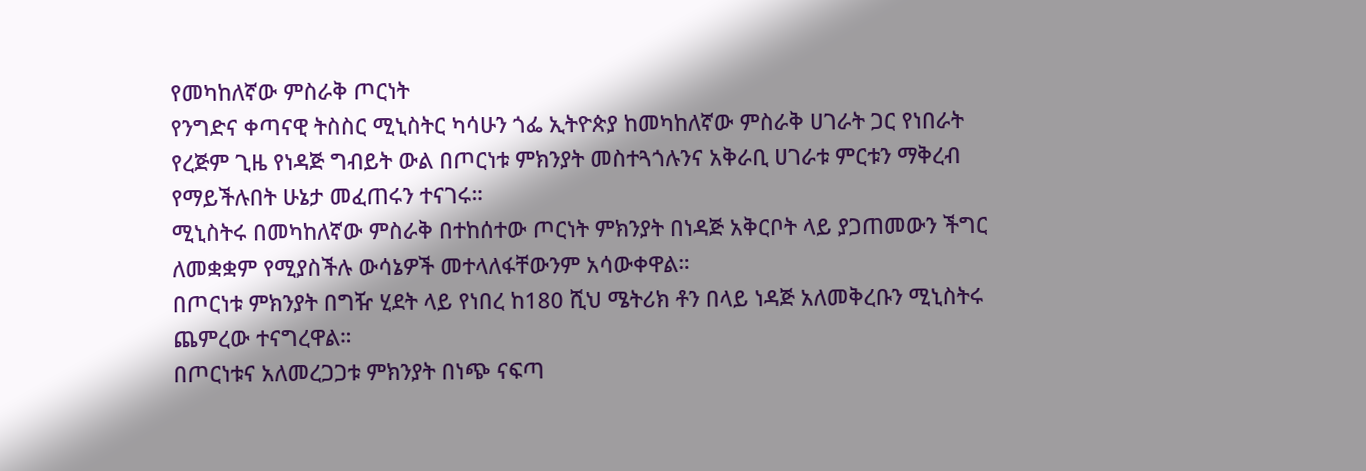የመካከለኛው ምስራቅ ጦርነት
የንግድና ቀጣናዊ ትስስር ሚኒስትር ካሳሁን ጎፌ ኢትዮጵያ ከመካከለኛው ምስራቅ ሀገራት ጋር የነበራት የረጅም ጊዜ የነዳጅ ግብይት ውል በጦርነቱ ምክንያት መስተጓጎሉንና አቅራቢ ሀገራቱ ምርቱን ማቅረብ የማይችሉበት ሁኔታ መፈጠሩን ተናገሩ።
ሚኒስትሩ በመካከለኛው ምስራቅ በተከሰተው ጦርነት ምክንያት በነዳጅ አቅርቦት ላይ ያጋጠመውን ችግር ለመቋቋም የሚያስችሉ ውሳኔዎች መተላለፋቸውንም አሳውቀዋል።
በጦርነቱ ምክንያት በግዥ ሂደት ላይ የነበረ ከ180 ሺህ ሜትሪክ ቶን በላይ ነዳጅ አለመቅረቡን ሚኒስትሩ ጨምረው ተናግረዋል።
በጦርነቱና አለመረጋጋቱ ምክንያት በነጭ ናፍጣ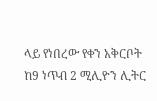ላይ የነበረው የቀን አቅርቦት ከ9 ነጥብ 2 ሚሊዮን ሊትር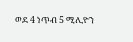ወደ 4 ነጥብ 5 ሚሊዮን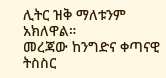ሊትር ዝቅ ማለቱንም አክለዋል።
መረጃው ከንግድና ቀጣናዊ ትስስር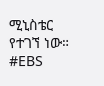ሚኒስቴር የተገኘ ነው።
#EBS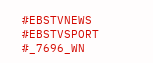#EBSTVNEWS
#EBSTVSPORT
#_7696_WN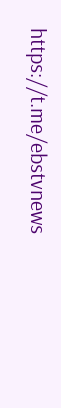https://t.me/ebstvnews